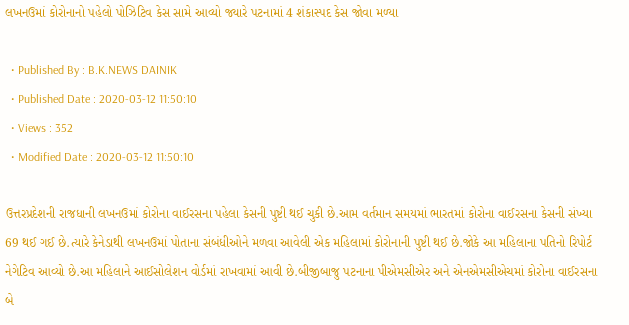લખનઉમાં કોરોનાનો પહેલો પોઝિટિવ કેસ સામે આવ્યો જ્યારે પટનામાં 4 શંકાસ્પદ કેસ જોવા મળ્યા

  • Published By : B.K.NEWS DAINIK
  • Published Date : 2020-03-12 11:50:10
  • Views : 352
  • Modified Date : 2020-03-12 11:50:10

ઉત્તરપ્રદેશની રાજધાની લખનઉમાં કોરોના વાઈરસના પહેલા કેસની પુષ્ટી થઈ ચુકી છે.આમ વર્તમાન સમયમાં ભારતમાં કોરોના વાઈરસના કેસની સંખ્યા 69 થઈ ગઈ છે.ત્યારે કેનેડાથી લખનઉમાં પોતાના સંબંધીઓને મળવા આવેલી એક મહિલામાં કોરોનાની પુષ્ટી થઈ છે.જોકે આ મહિલાના પતિનો રિપોર્ટ નેગેટિવ આવ્યો છે.આ મહિલાને આઈસોલેશન વોર્ડમાં રાખવામાં આવી છે.બીજીબાજુ પટનાના પીએમસીએર અને એનએમસીએચમાં કોરોના વાઈરસના બે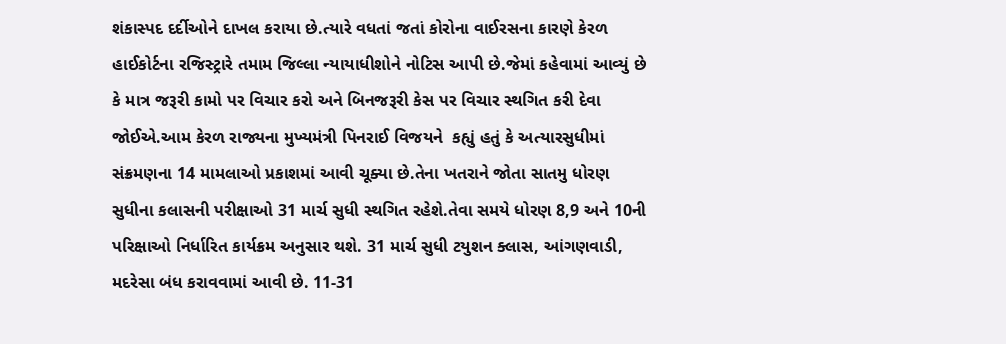શંકાસ્પદ દર્દીઓને દાખલ કરાયા છે.ત્યારે વધતાં જતાં કોરોના વાઈરસના કારણે કેરળ હાઈકોર્ટના રજિસ્ટ્રારે તમામ જિલ્લા ન્યાયાધીશોને નોટિસ આપી છે.જેમાં કહેવામાં આવ્યું છે કે માત્ર જરૂરી કામો પર વિચાર કરો અને બિનજરૂરી કેસ પર વિચાર સ્થગિત કરી દેવા જોઈએ.આમ કેરળ રાજ્યના મુખ્યમંત્રી પિનરાઈ વિજયને  કહ્યું હતું કે અત્યારસુધીમાં સંક્રમણના 14 મામલાઓ પ્રકાશમાં આવી ચૂક્યા છે.તેના ખતરાને જોતા સાતમુ ધોરણ સુધીના કલાસની પરીક્ષાઓ 31 માર્ચ સુધી સ્થગિત રહેશે.તેવા સમયે ધોરણ 8,9 અને 10ની પરિક્ષાઓ નિર્ધારિત કાર્યક્રમ અનુસાર થશે. 31 માર્ચ સુધી ટયુશન ક્લાસ, આંગણવાડી, મદરેસા બંધ કરાવવામાં આવી છે. 11-31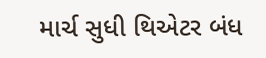માર્ચ સુધી થિએટર બંધ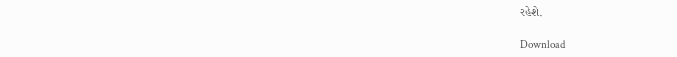રહેશે.

Download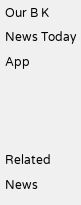Our B K News Today App



Related News